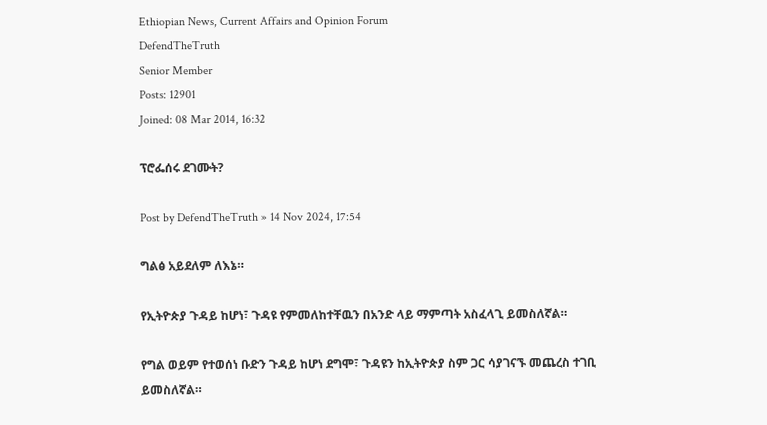Ethiopian News, Current Affairs and Opinion Forum
DefendTheTruth
Senior Member
Posts: 12901
Joined: 08 Mar 2014, 16:32

ፕሮፌሰሩ ደገሙት?

Post by DefendTheTruth » 14 Nov 2024, 17:54

ግልፅ አይደለም ለእኔ።

የኢትዮጵያ ጉዳይ ከሆነ፣ ጉዳዩ የምመለከተቸዉን በአንድ ላይ ማምጣት አስፈላጊ ይመስለኛል።

የግል ወይም የተወሰነ ቡድን ጉዳይ ከሆነ ደግሞ፣ ጉዳዩን ከኢትዮጵያ ስም ጋር ሳያገናኙ መጨረስ ተገቢ ይመስለኛል።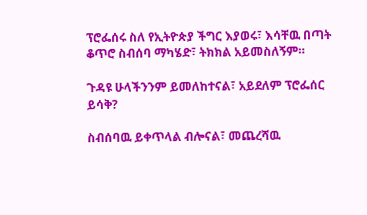ፕሮፌሰሩ ስለ የኢትዮጵያ ችግር እያወሩ፣ እሳቸዉ በጣት ቆጥሮ ስብሰባ ማካሄድ፣ ትክክል አይመስለኝም።

ጉዳዩ ሁላችንንም ይመለከተናል፣ አይደለም ፕሮፌሰር ይሳቅ?

ስብሰባዉ ይቀጥላል ብሎናል፣ መጨረሻዉ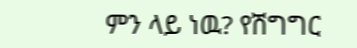ምን ላይ ነዉ? የሽግግር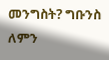መንግስት? ግቡንስ ለምን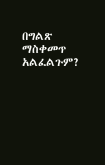በግልጽ ማስቀመጥ አልፈልጉም?